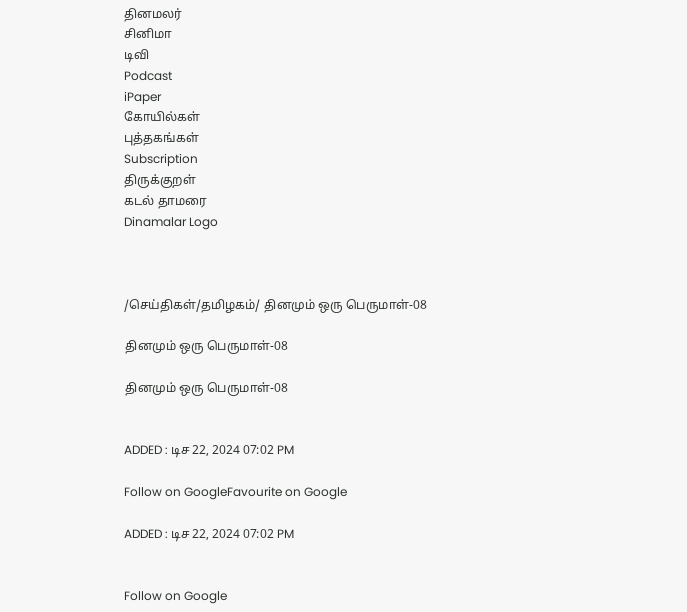தினமலர்
சினிமா
டிவி
Podcast
iPaper
கோயில்கள்
புத்தகங்கள்
Subscription
திருக்குறள்
கடல் தாமரை
Dinamalar Logo



/செய்திகள்/தமிழகம்/ தினமும் ஒரு பெருமாள்-08

தினமும் ஒரு பெருமாள்-08

தினமும் ஒரு பெருமாள்-08


ADDED : டிச 22, 2024 07:02 PM

Follow on GoogleFavourite on Google

ADDED : டிச 22, 2024 07:02 PM


Follow on Google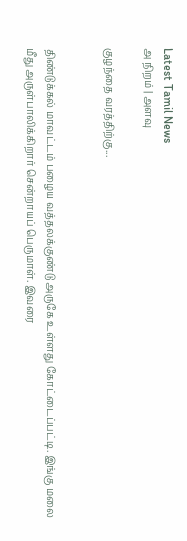Latest Tamil News
அ நிறம் | அளவு

குழந்தை வரத்திற்கு...


திண்டுக்கல் மாவட்டம் பழைய வத்தலக்குண்டு அருகே உள்ளது கோட்டைப்பட்டி. இங்கு மலை மீது அருள்பாலிக்கிறார் சென்றாயப் பெருமாள். இவரை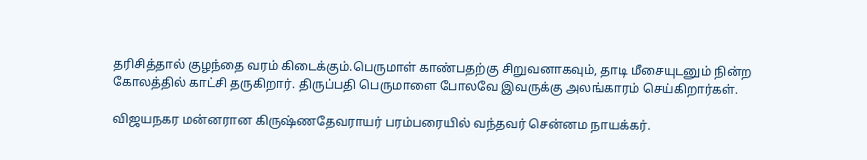தரிசித்தால் குழந்தை வரம் கிடைக்கும்.பெருமாள் காண்பதற்கு சிறுவனாகவும், தாடி மீசையுடனும் நின்ற கோலத்தில் காட்சி தருகிறார். திருப்பதி பெருமாளை போலவே இவருக்கு அலங்காரம் செய்கிறார்கள்.

விஜயநகர மன்னரான கிருஷ்ணதேவராயர் பரம்பரையில் வந்தவர் சென்னம நாயக்கர்.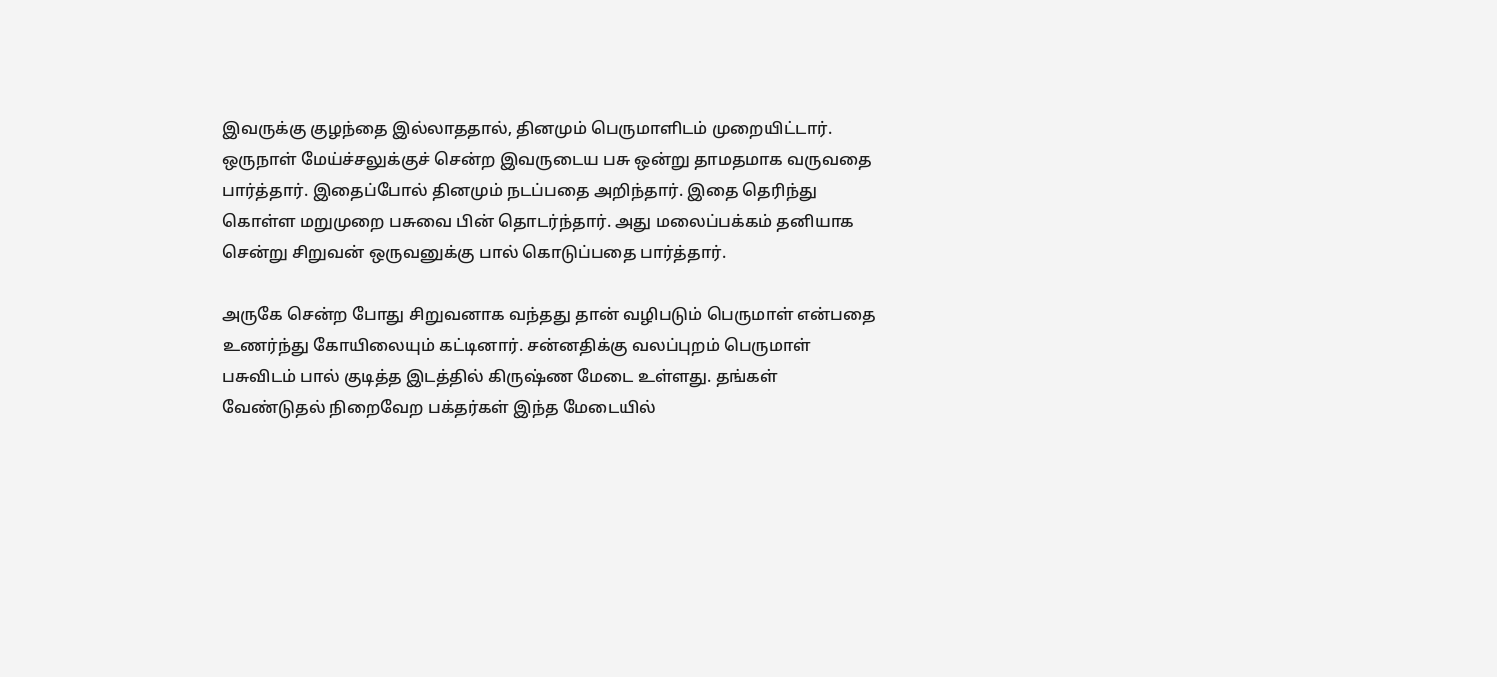இவருக்கு குழந்தை இல்லாததால், தினமும் பெருமாளிடம் முறையிட்டார். ஒருநாள் மேய்ச்சலுக்குச் சென்ற இவருடைய பசு ஒன்று தாமதமாக வருவதை பார்த்தார். இதைப்போல் தினமும் நடப்பதை அறிந்தார். இதை தெரிந்து கொள்ள மறுமுறை பசுவை பின் தொடர்ந்தார். அது மலைப்பக்கம் தனியாக சென்று சிறுவன் ஒருவனுக்கு பால் கொடுப்பதை பார்த்தார்.

அருகே சென்ற போது சிறுவனாக வந்தது தான் வழிபடும் பெருமாள் என்பதை உணர்ந்து கோயிலையும் கட்டினார். சன்னதிக்கு வலப்புறம் பெருமாள் பசுவிடம் பால் குடித்த இடத்தில் கிருஷ்ண மேடை உள்ளது. தங்கள் வேண்டுதல் நிறைவேற பக்தர்கள் இந்த மேடையில்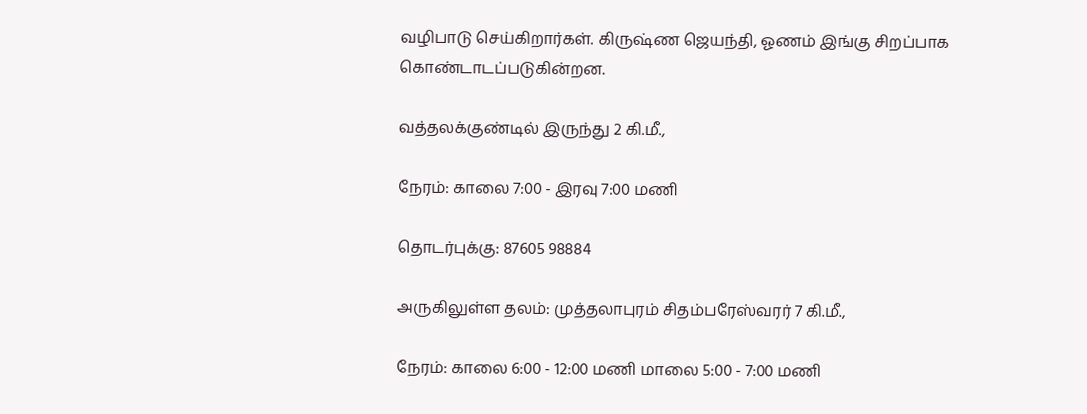வழிபாடு செய்கிறார்கள். கிருஷ்ண ஜெயந்தி, ஓணம் இங்கு சிறப்பாக கொண்டாடப்படுகின்றன.

வத்தலக்குண்டில் இருந்து 2 கி.மீ.,

நேரம்: காலை 7:00 - இரவு 7:00 மணி

தொடர்புக்கு: 87605 98884

அருகிலுள்ள தலம்: முத்தலாபுரம் சிதம்பரேஸ்வரர் 7 கி.மீ.,

நேரம்: காலை 6:00 - 12:00 மணி மாலை 5:00 - 7:00 மணி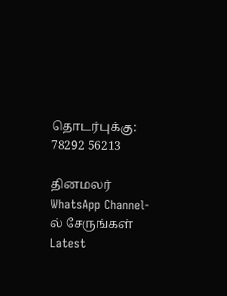தொடர்புக்கு: 78292 56213

தினமலர் WhatsApp Channel-ல் சேருங்கள்
Latest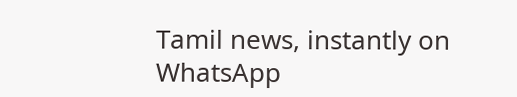Tamil news, instantly on WhatsApp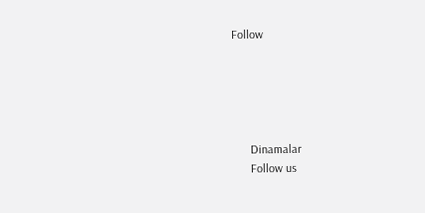Follow





      Dinamalar
      Follow us